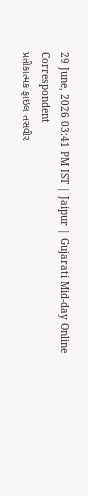29 June, 2026 03:41 PM IST | Jaipur | Gujarati Mid-day Online Correspondent
પ્રતીકાત્મક ફાઇલ તસવીર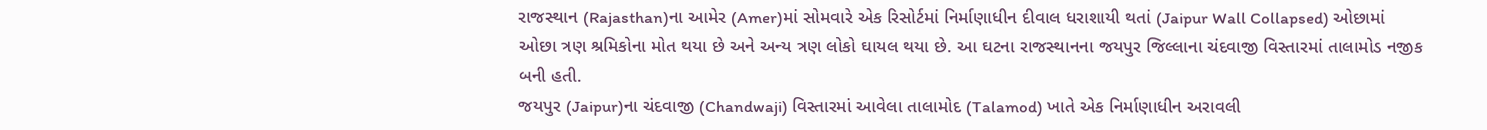રાજસ્થાન (Rajasthan)ના આમેર (Amer)માં સોમવારે એક રિસોર્ટમાં નિર્માણાધીન દીવાલ ધરાશાયી થતાં (Jaipur Wall Collapsed) ઓછામાં ઓછા ત્રણ શ્રમિકોના મોત થયા છે અને અન્ય ત્રણ લોકો ઘાયલ થયા છે. આ ઘટના રાજસ્થાનના જયપુર જિલ્લાના ચંદવાજી વિસ્તારમાં તાલામોડ નજીક બની હતી.
જયપુર (Jaipur)ના ચંદવાજી (Chandwaji) વિસ્તારમાં આવેલા તાલામોદ (Talamod) ખાતે એક નિર્માણાધીન અરાવલી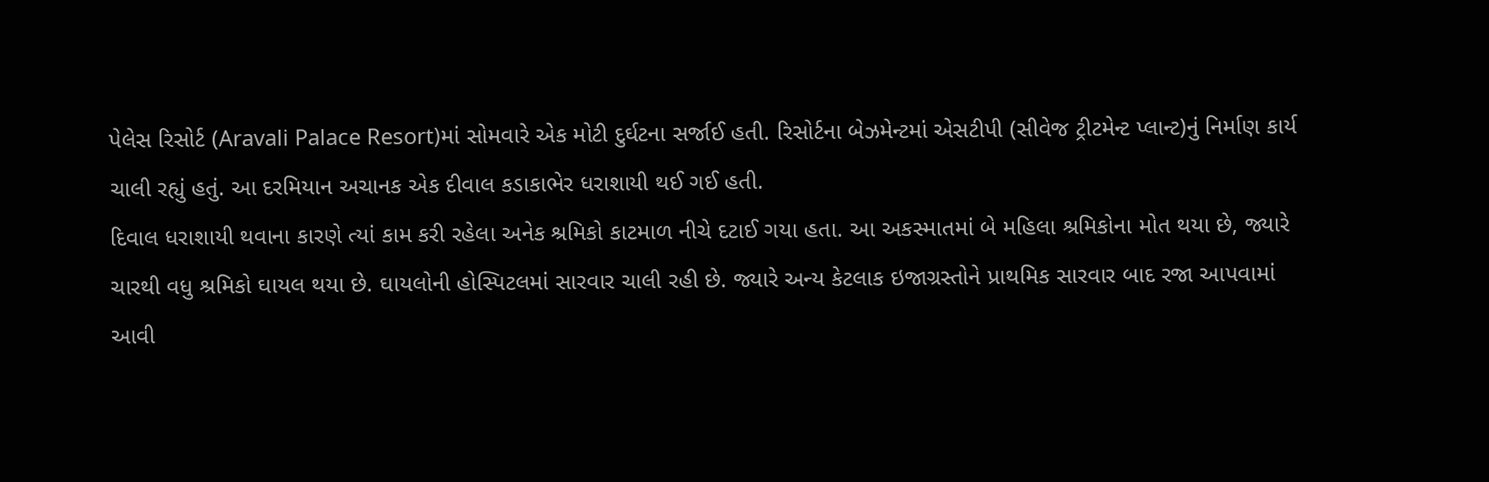પેલેસ રિસોર્ટ (Aravali Palace Resort)માં સોમવારે એક મોટી દુર્ઘટના સર્જાઈ હતી. રિસોર્ટના બેઝમેન્ટમાં એસટીપી (સીવેજ ટ્રીટમેન્ટ પ્લાન્ટ)નું નિર્માણ કાર્ય ચાલી રહ્યું હતું. આ દરમિયાન અચાનક એક દીવાલ કડાકાભેર ધરાશાયી થઈ ગઈ હતી.
દિવાલ ધરાશાયી થવાના કારણે ત્યાં કામ કરી રહેલા અનેક શ્રમિકો કાટમાળ નીચે દટાઈ ગયા હતા. આ અકસ્માતમાં બે મહિલા શ્રમિકોના મોત થયા છે, જ્યારે ચારથી વધુ શ્રમિકો ઘાયલ થયા છે. ઘાયલોની હોસ્પિટલમાં સારવાર ચાલી રહી છે. જ્યારે અન્ય કેટલાક ઇજાગ્રસ્તોને પ્રાથમિક સારવાર બાદ રજા આપવામાં આવી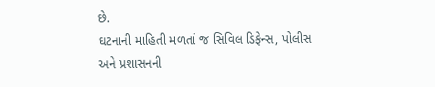છે.
ઘટનાની માહિતી મળતાં જ સિવિલ ડિફેન્સ, પોલીસ અને પ્રશાસનની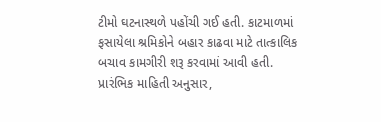ટીમો ઘટનાસ્થળે પહોંચી ગઈ હતી. કાટમાળમાં ફસાયેલા શ્રમિકોને બહાર કાઢવા માટે તાત્કાલિક બચાવ કામગીરી શરૂ કરવામાં આવી હતી.
પ્રારંભિક માહિતી અનુસાર,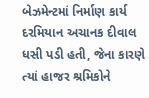બેઝમેન્ટમાં નિર્માણ કાર્ય દરમિયાન અચાનક દીવાલ ધસી પડી હતી, જેના કારણે ત્યાં હાજર શ્રમિકોને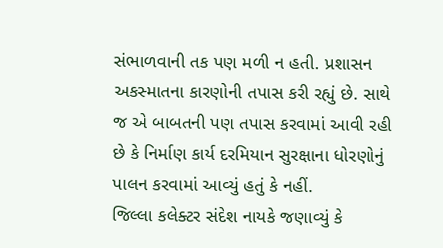સંભાળવાની તક પણ મળી ન હતી. પ્રશાસન અકસ્માતના કારણોની તપાસ કરી રહ્યું છે. સાથે જ એ બાબતની પણ તપાસ કરવામાં આવી રહી છે કે નિર્માણ કાર્ય દરમિયાન સુરક્ષાના ધોરણોનું પાલન કરવામાં આવ્યું હતું કે નહીં.
જિલ્લા કલેક્ટર સંદેશ નાયકે જણાવ્યું કે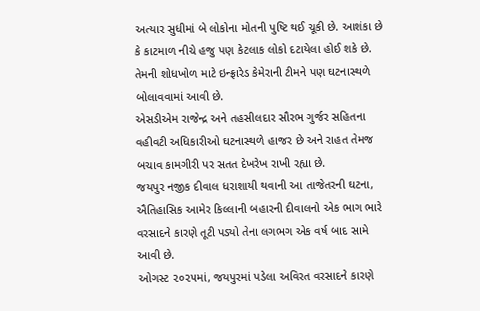અત્યાર સુધીમાં બે લોકોના મોતની પુષ્ટિ થઈ ચૂકી છે. આશંકા છે કે કાટમાળ નીચે હજુ પણ કેટલાક લોકો દટાયેલા હોઈ શકે છે. તેમની શોધખોળ માટે ઇન્ફ્રારેડ કેમેરાની ટીમને પણ ઘટનાસ્થળે બોલાવવામાં આવી છે.
એસડીએમ રાજેન્દ્ર અને તહસીલદાર સૌરભ ગુર્જર સહિતના વહીવટી અધિકારીઓ ઘટનાસ્થળે હાજર છે અને રાહત તેમજ બચાવ કામગીરી પર સતત દેખરેખ રાખી રહ્યા છે.
જયપુર નજીક દીવાલ ધરાશાયી થવાની આ તાજેતરની ઘટના, ઐતિહાસિક આમેર કિલ્લાની બહારની દીવાલનો એક ભાગ ભારે વરસાદને કારણે તૂટી પડ્યો તેના લગભગ એક વર્ષ બાદ સામે આવી છે.
ઓગસ્ટ ૨૦૨૫માં, જયપુરમાં પડેલા અવિરત વરસાદને કારણે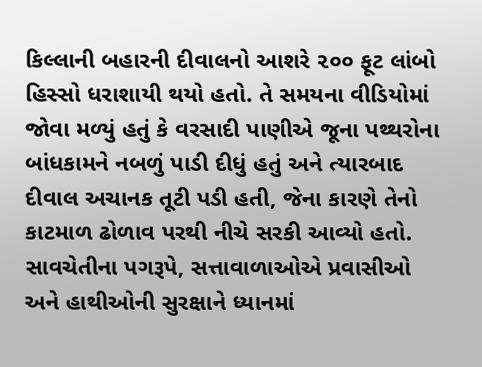કિલ્લાની બહારની દીવાલનો આશરે ૨૦૦ ફૂટ લાંબો હિસ્સો ધરાશાયી થયો હતો. તે સમયના વીડિયોમાં જોવા મળ્યું હતું કે વરસાદી પાણીએ જૂના પથ્થરોના બાંધકામને નબળું પાડી દીધું હતું અને ત્યારબાદ દીવાલ અચાનક તૂટી પડી હતી, જેના કારણે તેનો કાટમાળ ઢોળાવ પરથી નીચે સરકી આવ્યો હતો. સાવચેતીના પગરૂપે, સત્તાવાળાઓએ પ્રવાસીઓ અને હાથીઓની સુરક્ષાને ધ્યાનમાં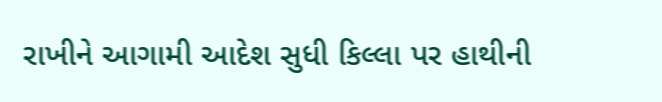રાખીને આગામી આદેશ સુધી કિલ્લા પર હાથીની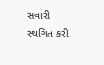સવારી સ્થગિત કરી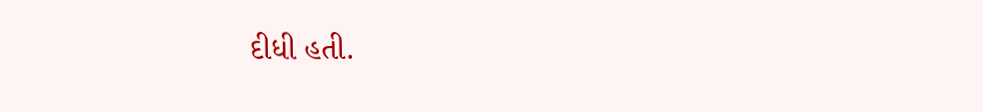દીધી હતી.